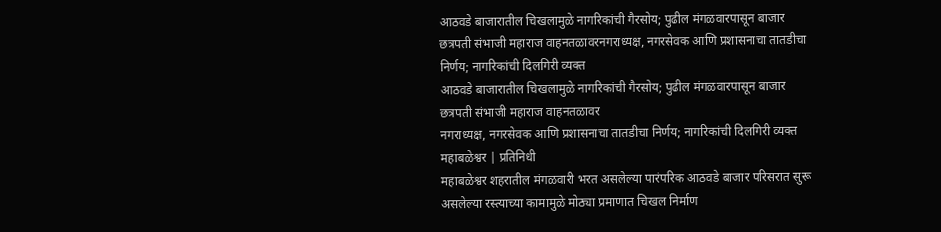आठवडे बाजारातील चिखलामुळे नागरिकांची गैरसोय; पुढील मंगळवारपासून बाजार छत्रपती संभाजी महाराज वाहनतळावरनगराध्यक्ष, नगरसेवक आणि प्रशासनाचा तातडीचा निर्णय; नागरिकांची दिलगिरी व्यक्त
आठवडे बाजारातील चिखलामुळे नागरिकांची गैरसोय; पुढील मंगळवारपासून बाजार छत्रपती संभाजी महाराज वाहनतळावर
नगराध्यक्ष, नगरसेवक आणि प्रशासनाचा तातडीचा निर्णय; नागरिकांची दिलगिरी व्यक्त
महाबळेश्वर | प्रतिनिधी
महाबळेश्वर शहरातील मंगळवारी भरत असलेल्या पारंपरिक आठवडे बाजार परिसरात सुरू असलेल्या रस्त्याच्या कामामुळे मोठ्या प्रमाणात चिखल निर्माण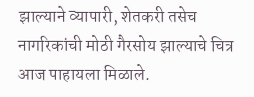झाल्याने व्यापारी, शेतकरी तसेच नागरिकांची मोठी गैरसोय झाल्याचे चित्र आज पाहायला मिळाले.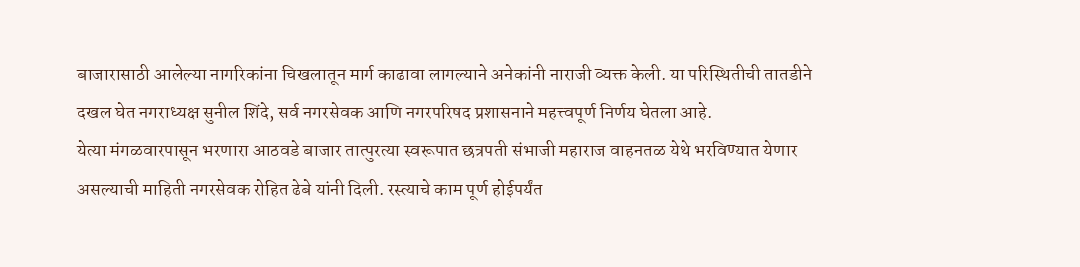बाजारासाठी आलेल्या नागरिकांना चिखलातून मार्ग काढावा लागल्याने अनेकांनी नाराजी व्यक्त केली. या परिस्थितीची तातडीने दखल घेत नगराध्यक्ष सुनील शिंदे, सर्व नगरसेवक आणि नगरपरिषद प्रशासनाने महत्त्वपूर्ण निर्णय घेतला आहे.
येत्या मंगळवारपासून भरणारा आठवडे बाजार तात्पुरत्या स्वरूपात छत्रपती संभाजी महाराज वाहनतळ येथे भरविण्यात येणार असल्याची माहिती नगरसेवक रोहित ढेबे यांनी दिली. रस्त्याचे काम पूर्ण होईपर्यंत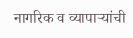नागरिक व व्यापाऱ्यांची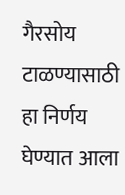गैरसोय टाळण्यासाठी हा निर्णय घेण्यात आला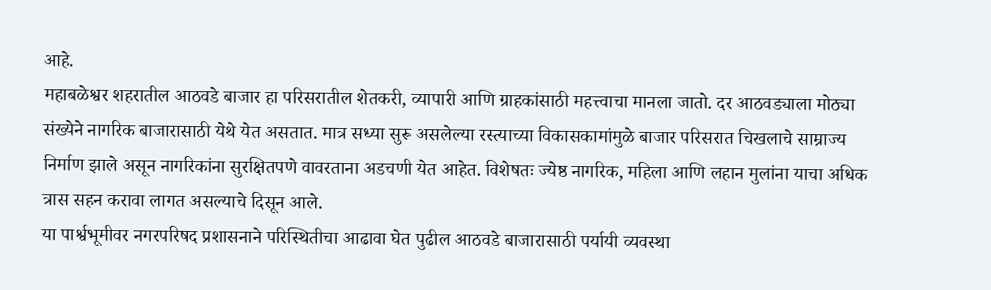आहे.
महाबळेश्वर शहरातील आठवडे बाजार हा परिसरातील शेतकरी, व्यापारी आणि ग्राहकांसाठी महत्त्वाचा मानला जातो. दर आठवड्याला मोठ्या संख्येने नागरिक बाजारासाठी येथे येत असतात. मात्र सध्या सुरू असलेल्या रस्त्याच्या विकासकामांमुळे बाजार परिसरात चिखलाचे साम्राज्य निर्माण झाले असून नागरिकांना सुरक्षितपणे वावरताना अडचणी येत आहेत. विशेषतः ज्येष्ठ नागरिक, महिला आणि लहान मुलांना याचा अधिक त्रास सहन करावा लागत असल्याचे दिसून आले.
या पार्श्वभूमीवर नगरपरिषद प्रशासनाने परिस्थितीचा आढावा घेत पुढील आठवडे बाजारासाठी पर्यायी व्यवस्था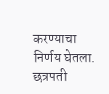करण्याचा निर्णय घेतला. छत्रपती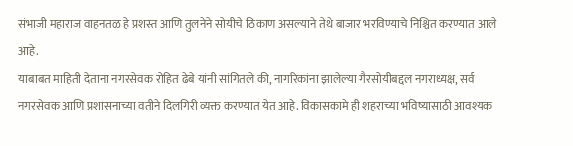संभाजी महाराज वाहनतळ हे प्रशस्त आणि तुलनेने सोयीचे ठिकाण असल्याने तेथे बाजार भरविण्याचे निश्चित करण्यात आले आहे.
याबाबत माहिती देताना नगरसेवक रोहित ढेबे यांनी सांगितले की, नागरिकांना झालेल्या गैरसोयीबद्दल नगराध्यक्ष, सर्व नगरसेवक आणि प्रशासनाच्या वतीने दिलगिरी व्यक्त करण्यात येत आहे. विकासकामे ही शहराच्या भविष्यासाठी आवश्यक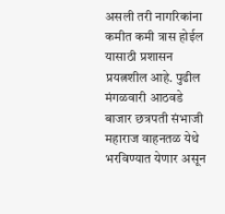असली तरी नागरिकांना कमीत कमी त्रास होईल यासाठी प्रशासन प्रयत्नशील आहे. पुढील मंगळवारी आठवडे बाजार छत्रपती संभाजी महाराज वाहनतळ येथे भरविण्यात येणार असून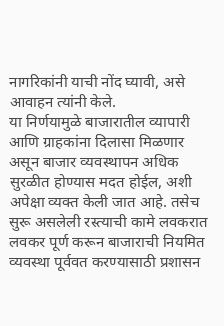नागरिकांनी याची नोंद घ्यावी, असे आवाहन त्यांनी केले.
या निर्णयामुळे बाजारातील व्यापारी आणि ग्राहकांना दिलासा मिळणार असून बाजार व्यवस्थापन अधिक सुरळीत होण्यास मदत होईल, अशी अपेक्षा व्यक्त केली जात आहे. तसेच सुरू असलेली रस्त्याची कामे लवकरात लवकर पूर्ण करून बाजाराची नियमित व्यवस्था पूर्ववत करण्यासाठी प्रशासन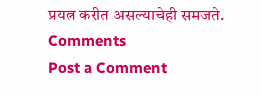प्रयत्न करीत असल्याचेही समजते.
Comments
Post a Comment